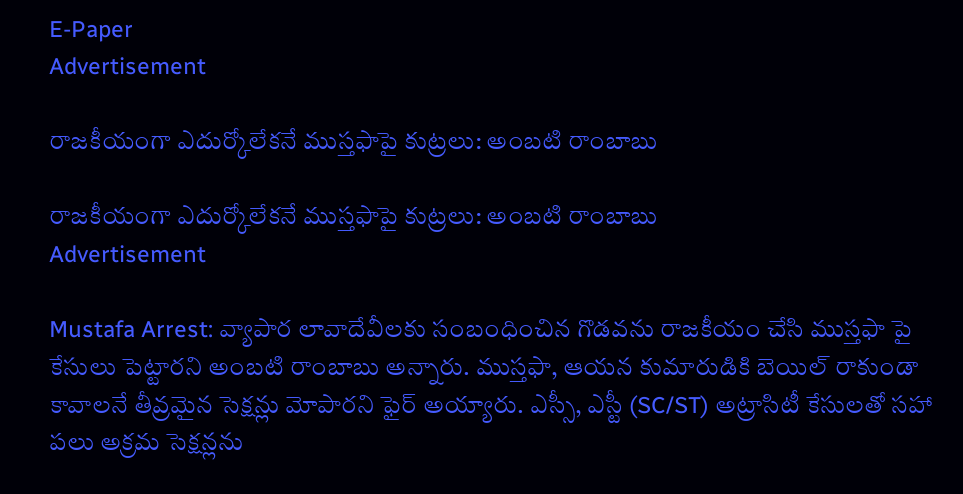E-Paper
Advertisement

రాజకీయంగా ఎదుర్కోలేకనే ముస్తఫాపై కుట్రలు: అంబటి రాంబాబు

రాజకీయంగా ఎదుర్కోలేకనే ముస్తఫాపై కుట్రలు: అంబటి రాంబాబు
Advertisement

Mustafa Arrest: వ్యాపార లావాదేవీలకు సంబంధించిన గొడవను రాజకీయం చేసి ముస్తఫా పై కేసులు పెట్టారని అంబటి రాంబాబు అన్నారు. ముస్తఫా, ఆయన కుమారుడికి బెయిల్ రాకుండా కావాలనే తీవ్రమైన సెక్షన్లు మోపారని ఫైర్ అయ్యారు. ఎస్సీ, ఎస్టీ (SC/ST) అట్రాసిటీ కేసులతో సహా పలు అక్రమ సెక్షన్లను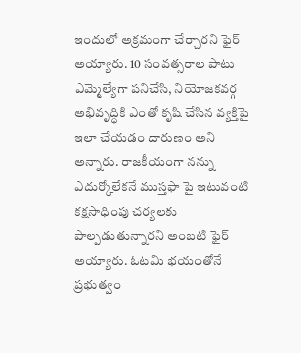ఇందులో అక్రమంగా చేర్చారని ఫైర్ అయ్యారు. 10 సంవత్సరాల పాటు ఎమ్మెల్యేగా పనిచేసి, నియోజకవర్గ అభివృద్ధికి ఎంతో కృషి చేసిన వ్యక్తిపై ఇలా చేయడం దారుణం అని అన్నారు. రాజకీయంగా నన్ను ఎదుర్కోలేకనే ముస్తఫా పై ఇటువంటి కక్షసాధింపు చర్యలకు పాల్పడుతున్నారని అంబటి ఫైర్ అయ్యారు. ఓటమి భయంతోనే ప్రభుత్వం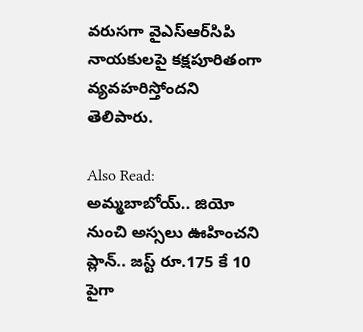వరుసగా వైఎస్‌ఆర్‌సిపి నాయకులపై కక్షపూరితంగా వ్యవహరిస్తోందని తెలిపారు.

Also Read: అమ్మబాబోయ్.. జియో నుంచి అస్సలు ఊహించని ప్లాన్.. జస్ట్ రూ.175 కే 10 పైగా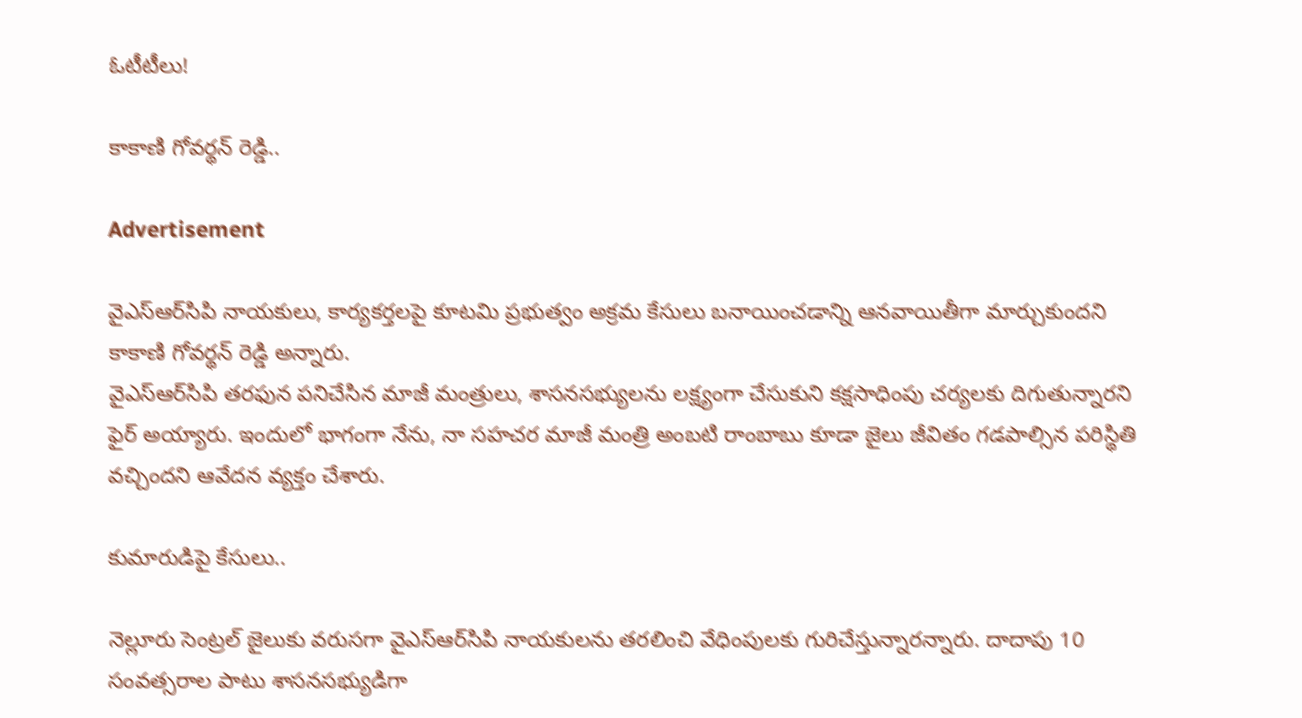ఓటీటీలు!

కాకాణి గోవర్థన్ రెడ్డి..

Advertisement

వైఎస్‌ఆర్‌సిపి నాయకులు, కార్యకర్తలపై కూటమి ప్రభుత్వం అక్రమ కేసులు బనాయించడాన్ని ఆనవాయితీగా మార్చుకుందని కాకాణి గోవర్థన్ రెడ్డి అన్నారు.
వైఎస్‌ఆర్‌సిపి తరఫున పనిచేసిన మాజీ మంత్రులు, శాసనసభ్యులను లక్ష్యంగా చేసుకుని కక్షసాధింపు చర్యలకు దిగుతున్నారని ఫైర్ అయ్యారు. ఇందులో భాగంగా నేను, నా సహచర మాజీ మంత్రి అంబటి రాంబాబు కూడా జైలు జీవితం గడపాల్సిన పరిస్థితి వచ్చిందని ఆవేదన వ్యక్తం చేశారు.

కుమారుడిపై కేసులు..

నెల్లూరు సెంట్రల్ జైలుకు వరుసగా వైఎస్‌ఆర్‌సిపి నాయకులను తరలించి వేధింపులకు గురిచేస్తున్నారన్నారు. దాదాపు 10 సంవత్సరాల పాటు శాసనసభ్యుడిగా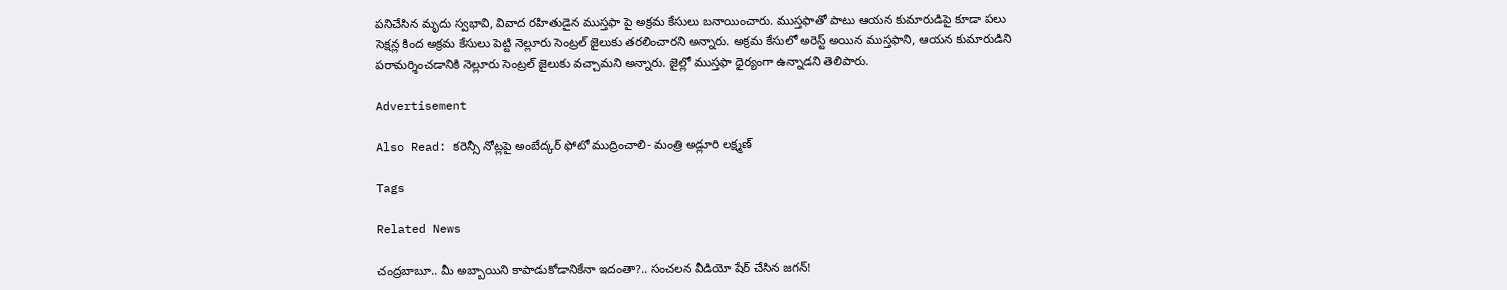పనిచేసిన మృదు స్వభావి, వివాద రహితుడైన ముస్తఫా పై అక్రమ కేసులు బనాయించారు. ముస్తఫాతో పాటు ఆయన కుమారుడిపై కూడా పలు సెక్షన్ల కింద అక్రమ కేసులు పెట్టి నెల్లూరు సెంట్రల్ జైలుకు తరలించారని అన్నారు. అక్రమ కేసులో అరెస్ట్ అయిన ముస్తఫాని, ఆయన కుమారుడిని పరామర్శించడానికి నెల్లూరు సెంట్రల్ జైలుకు వచ్చామని అన్నారు. జైల్లో ముస్తఫా ధైర్యంగా ఉన్నాడని తెలిపారు.

Advertisement

Also Read: కరెన్సీ నోట్లపై అంబేద్కర్ ఫోటో ముద్రించాలి- మంత్రి అడ్లూరి లక్ష్మణ్

Tags

Related News

చంద్రబాబూ.. మీ అబ్బాయిని కాపాడుకోడానికేనా ఇదంతా?.. సంచలన వీడియో షేర్ చేసిన జగన్!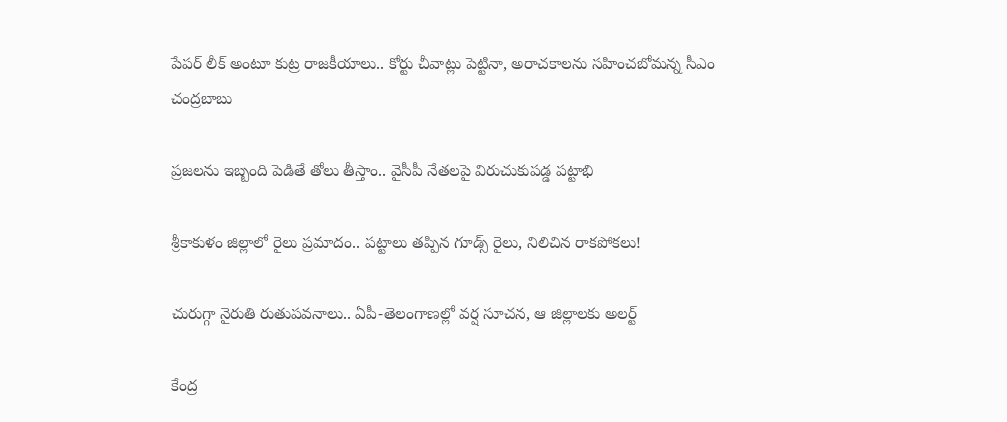పేపర్ లీక్ అంటూ కుట్ర రాజకీయాలు.. కోర్టు చీవాట్లు పెట్టినా, అరాచకాలను సహించబోమన్న సీఎం చంద్రబాబు

ప్రజలను ఇబ్బంది పెడితే తోలు తీస్తాం.. వైసీపీ నేతలపై విరుచుకుపడ్డ పట్టాభి

శ్రీకాకుళం జిల్లాలో రైలు ప్రమాదం.. పట్టాలు తప్పిన గూడ్స్ రైలు, నిలిచిన రాకపోకలు!

చురుగ్గా నైరుతి రుతుపవనాలు.. ఏపీ-తెలంగాణల్లో వర్ష సూచన, ఆ జిల్లాలకు అలర్ట్

కేంద్ర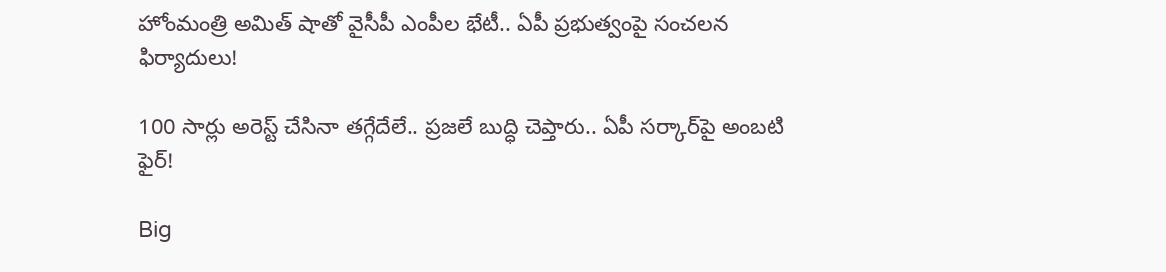హోంమంత్రి అమిత్ షాతో వైసీపీ ఎంపీల భేటీ.. ఏపీ ప్రభుత్వంపై సంచలన ఫిర్యాదులు!

100 సార్లు అరెస్ట్ చేసినా తగ్గేదేలే.. ప్రజలే బుద్ధి చెప్తారు.. ఏపీ సర్కార్‌పై అంబటి ఫైర్!

Big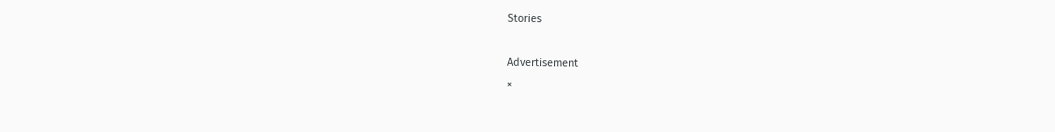Stories

Advertisement
×